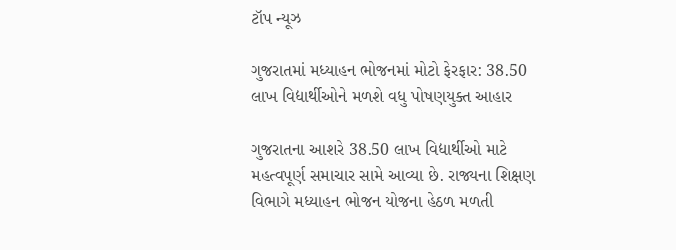ટૉપ ન્યૂઝ

ગુજરાતમાં મધ્યાહન ભોજનમાં મોટો ફેરફાર: 38.50 લાખ વિદ્યાર્થીઓને મળશે વધુ પોષણયુક્ત આહાર

ગુજરાતના આશરે 38.50 લાખ વિદ્યાર્થીઓ માટે મહત્વપૂર્ણ સમાચાર સામે આવ્યા છે. રાજ્યના શિક્ષણ વિભાગે મધ્યાહન ભોજન યોજના હેઠળ મળતી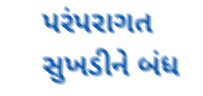પરંપરાગત સુખડીને બંધ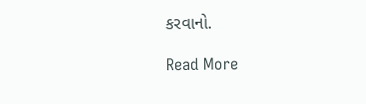કરવાનો.

Read More